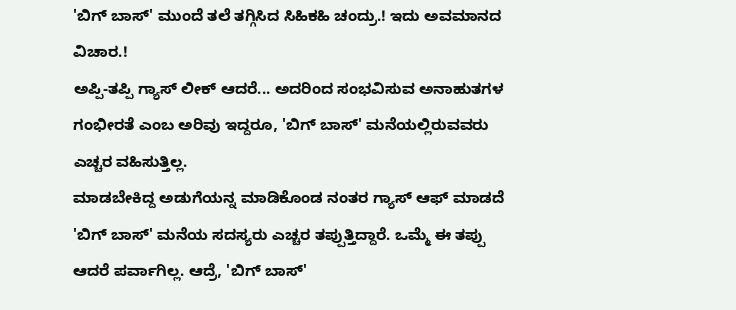'ಬಿಗ್ ಬಾಸ್' ಮುಂದೆ ತಲೆ ತಗ್ಗಿಸಿದ ಸಿಹಿಕಹಿ ಚಂದ್ರು.! ಇದು ಅವಮಾನದ ವಿಚಾರ.!
ಅಪ್ಪಿ-ತಪ್ಪಿ ಗ್ಯಾಸ್ ಲೀಕ್ ಆದರೆ... ಅದರಿಂದ ಸಂಭವಿಸುವ ಅನಾಹುತಗಳ ಗಂಭೀರತೆ ಎಂಬ ಅರಿವು ಇದ್ದರೂ, 'ಬಿಗ್ ಬಾಸ್' ಮನೆಯಲ್ಲಿರುವವರು ಎಚ್ಚರ ವಹಿಸುತ್ತಿಲ್ಲ.
ಮಾಡಬೇಕಿದ್ದ ಅಡುಗೆಯನ್ನ ಮಾಡಿಕೊಂಡ ನಂತರ ಗ್ಯಾಸ್ ಆಫ್ ಮಾಡದೆ 'ಬಿಗ್ ಬಾಸ್' ಮನೆಯ ಸದಸ್ಯರು ಎಚ್ಚರ ತಪ್ಪುತ್ತಿದ್ದಾರೆ. ಒಮ್ಮೆ ಈ ತಪ್ಪು ಆದರೆ ಪರ್ವಾಗಿಲ್ಲ. ಆದ್ರೆ, 'ಬಿಗ್ ಬಾಸ್'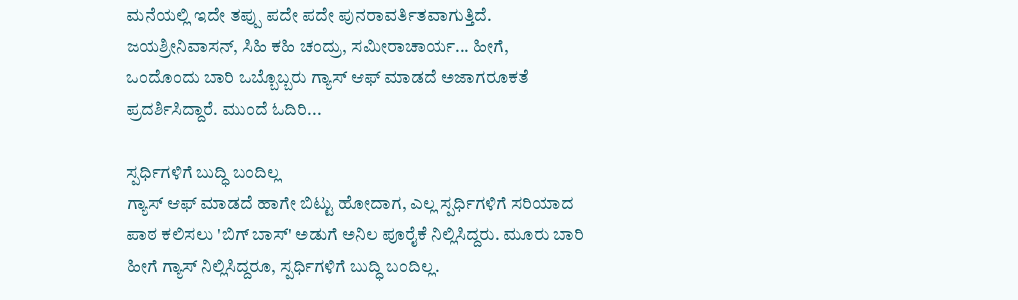ಮನೆಯಲ್ಲಿ ಇದೇ ತಪ್ಪು ಪದೇ ಪದೇ ಪುನರಾವರ್ತಿತವಾಗುತ್ತಿದೆ.
ಜಯಶ್ರೀನಿವಾಸನ್, ಸಿಹಿ ಕಹಿ ಚಂದ್ರು, ಸಮೀರಾಚಾರ್ಯ... ಹೀಗೆ, ಒಂದೊಂದು ಬಾರಿ ಒಬ್ಬೊಬ್ಬರು ಗ್ಯಾಸ್ ಆಫ್ ಮಾಡದೆ ಅಜಾಗರೂಕತೆ ಪ್ರದರ್ಶಿಸಿದ್ದಾರೆ. ಮುಂದೆ ಓದಿರಿ...

ಸ್ಪರ್ಧಿಗಳಿಗೆ ಬುದ್ಧಿ ಬಂದಿಲ್ಲ
ಗ್ಯಾಸ್ ಆಫ್ ಮಾಡದೆ ಹಾಗೇ ಬಿಟ್ಟು ಹೋದಾಗ, ಎಲ್ಲ ಸ್ಪರ್ಧಿಗಳಿಗೆ ಸರಿಯಾದ ಪಾಠ ಕಲಿಸಲು 'ಬಿಗ್ ಬಾಸ್' ಅಡುಗೆ ಅನಿಲ ಪೂರೈಕೆ ನಿಲ್ಲಿಸಿದ್ದರು. ಮೂರು ಬಾರಿ ಹೀಗೆ ಗ್ಯಾಸ್ ನಿಲ್ಲಿಸಿದ್ದರೂ, ಸ್ಪರ್ಧಿಗಳಿಗೆ ಬುದ್ಧಿ ಬಂದಿಲ್ಲ.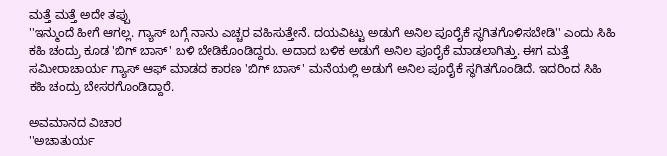ಮತ್ತೆ ಮತ್ತೆ ಅದೇ ತಪ್ಪು
''ಇನ್ಮುಂದೆ ಹೀಗೆ ಆಗಲ್ಲ. ಗ್ಯಾಸ್ ಬಗ್ಗೆ ನಾನು ಎಚ್ಚರ ವಹಿಸುತ್ತೇನೆ. ದಯವಿಟ್ಟು ಅಡುಗೆ ಅನಿಲ ಪೂರೈಕೆ ಸ್ಥಗಿತಗೊಳಿಸಬೇಡಿ'' ಎಂದು ಸಿಹಿ ಕಹಿ ಚಂದ್ರು ಕೂಡ 'ಬಿಗ್ ಬಾಸ್' ಬಳಿ ಬೇಡಿಕೊಂಡಿದ್ದರು. ಅದಾದ ಬಳಿಕ ಅಡುಗೆ ಅನಿಲ ಪೂರೈಕೆ ಮಾಡಲಾಗಿತ್ತು. ಈಗ ಮತ್ತೆ ಸಮೀರಾಚಾರ್ಯ ಗ್ಯಾಸ್ ಆಫ್ ಮಾಡದ ಕಾರಣ 'ಬಿಗ್ ಬಾಸ್' ಮನೆಯಲ್ಲಿ ಅಡುಗೆ ಅನಿಲ ಪೂರೈಕೆ ಸ್ಥಗಿತಗೊಂಡಿದೆ. ಇದರಿಂದ ಸಿಹಿ ಕಹಿ ಚಂದ್ರು ಬೇಸರಗೊಂಡಿದ್ದಾರೆ.

ಅವಮಾನದ ವಿಚಾರ
''ಅಚಾತುರ್ಯ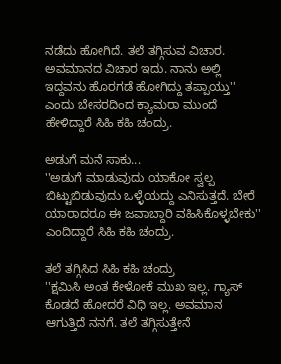ನಡೆದು ಹೋಗಿದೆ. ತಲೆ ತಗ್ಗಿಸುವ ವಿಚಾರ. ಅವಮಾನದ ವಿಚಾರ ಇದು. ನಾನು ಅಲ್ಲಿ ಇದ್ದವನು ಹೊರಗಡೆ ಹೋಗಿದ್ದು ತಪ್ಪಾಯ್ತು'' ಎಂದು ಬೇಸರದಿಂದ ಕ್ಯಾಮರಾ ಮುಂದೆ ಹೇಳಿದ್ದಾರೆ ಸಿಹಿ ಕಹಿ ಚಂದ್ರು.

ಅಡುಗೆ ಮನೆ ಸಾಕು...
''ಅಡುಗೆ ಮಾಡುವುದು ಯಾಕೋ ಸ್ವಲ್ಪ ಬಿಟ್ಟುಬಿಡುವುದು ಒಳ್ಳೆಯದ್ದು ಎನಿಸುತ್ತದೆ. ಬೇರೆ ಯಾರಾದರೂ ಈ ಜವಾಬ್ದಾರಿ ವಹಿಸಿಕೊಳ್ಳಬೇಕು'' ಎಂದಿದ್ದಾರೆ ಸಿಹಿ ಕಹಿ ಚಂದ್ರು.

ತಲೆ ತಗ್ಗಿಸಿದ ಸಿಹಿ ಕಹಿ ಚಂದ್ರು
''ಕ್ಷಮಿಸಿ ಅಂತ ಕೇಳೋಕೆ ಮುಖ ಇಲ್ಲ. ಗ್ಯಾಸ್ ಕೊಡದೆ ಹೋದರೆ ವಿಧಿ ಇಲ್ಲ. ಅವಮಾನ ಆಗುತ್ತಿದೆ ನನಗೆ. ತಲೆ ತಗ್ಗಿಸುತ್ತೇನೆ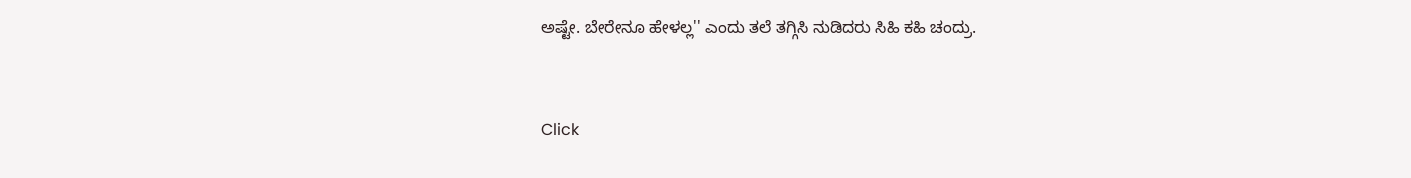ಅಷ್ಟೇ. ಬೇರೇನೂ ಹೇಳಲ್ಲ'' ಎಂದು ತಲೆ ತಗ್ಗಿಸಿ ನುಡಿದರು ಸಿಹಿ ಕಹಿ ಚಂದ್ರು.


Click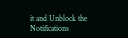it and Unblock the Notifications